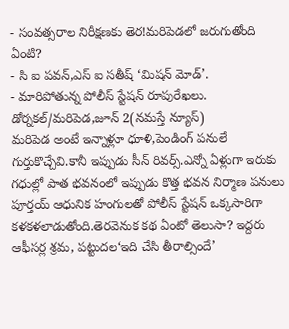- సంవత్సరాల నిరీక్షణకు తెర!మరిపెడలో జరుగుతోంది ఏంటి?
- సి ఐ పవన్,ఎస్ ఐ సతీష్ ‘మిషన్ మోడ్’.
- మారిపోతున్న పోలీస్ స్టేషన్ రూపురేఖలు.
డోర్నకల్/మరిపెడ,జూన్ 2(నమస్తే న్యూస్)
మరిపెడ అంటే ఇన్నాళ్లూ ధూళి,పెండింగ్ పనులే గుర్తుకొచ్చేవి.కానీ ఇప్పుడు సీన్ రివర్స్.ఎన్నో ఏళ్లుగా ఇరుకు గధుల్లో పాత భవనంలో ఇప్పుడు కొత్త భవన నిర్మాణ పనులు పూర్తయ్ ఆధునిక హంగులతో పోలీస్ స్టేషన్ ఒక్కసారిగా కళకళలాడుతోంది.తెరవెనుక కథ ఏంటో తెలుసా? ఇద్దరు ఆఫీసర్ల శ్రమ, పట్టుదల‘ఇది చేసి తీరాల్సిందే’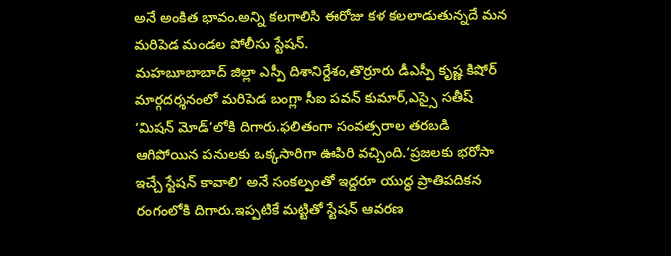అనే అంకిత భావం.అన్ని కలగాలిసి ఈరోజు కళ కలలాడుతున్నదే మన మరిపెడ మండల పోలీసు స్టేషన్.
మహబూబాబాద్ జిల్లా ఎస్పీ దిశానిర్దేశం,తొర్రూరు డీఎస్పీ కృష్ణ కిషోర్ మార్గదర్శనంలో మరిపెడ బంగ్లా సీఐ పవన్ కుమార్,ఎస్సై సతీష్ ‘మిషన్ మోడ్’లోకి దిగారు.ఫలితంగా సంవత్సరాల తరబడి ఆగిపోయిన పనులకు ఒక్కసారిగా ఊపిరి వచ్చింది.‘ప్రజలకు భరోసా ఇచ్చే స్టేషన్ కావాలి’ అనే సంకల్పంతో ఇద్దరూ యుద్ధ ప్రాతిపదికన రంగంలోకి దిగారు.ఇప్పటికే మట్టితో స్టేషన్ ఆవరణ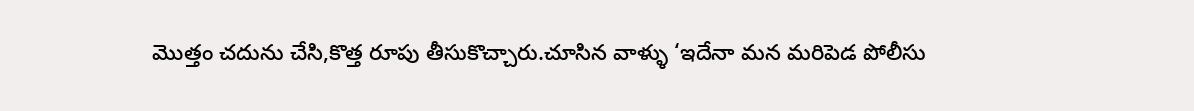మొత్తం చదును చేసి,కొత్త రూపు తీసుకొచ్చారు.చూసిన వాళ్ళు ‘ఇదేనా మన మరిపెడ పోలీసు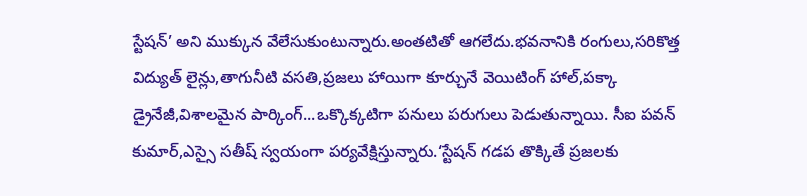స్టేషన్’ అని ముక్కున వేలేసుకుంటున్నారు.అంతటితో ఆగలేదు.భవనానికి రంగులు,సరికొత్త విద్యుత్ లైన్లు,తాగునీటి వసతి,ప్రజలు హాయిగా కూర్చునే వెయిటింగ్ హాల్,పక్కా డ్రైనేజీ,విశాలమైన పార్కింగ్...ఒక్కొక్కటిగా పనులు పరుగులు పెడుతున్నాయి. సీఐ పవన్ కుమార్,ఎస్సై సతీష్ స్వయంగా పర్యవేక్షిస్తున్నారు.‘స్టేషన్ గడప తొక్కితే ప్రజలకు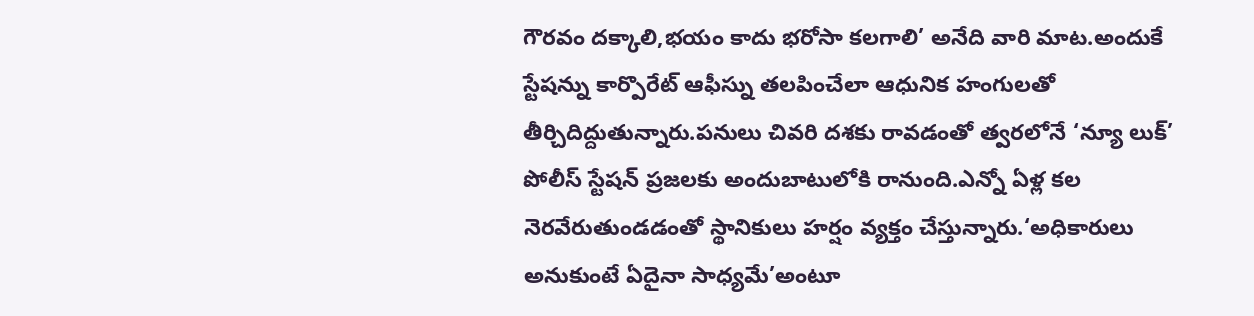గౌరవం దక్కాలి,భయం కాదు భరోసా కలగాలి’ అనేది వారి మాట.అందుకే స్టేషన్ను కార్పొరేట్ ఆఫీస్ను తలపించేలా ఆధునిక హంగులతో తీర్చిదిద్దుతున్నారు.పనులు చివరి దశకు రావడంతో త్వరలోనే ‘న్యూ లుక్’ పోలీస్ స్టేషన్ ప్రజలకు అందుబాటులోకి రానుంది.ఎన్నో ఏళ్ల కల నెరవేరుతుండడంతో స్థానికులు హర్షం వ్యక్తం చేస్తున్నారు.‘అధికారులు అనుకుంటే ఏదైనా సాధ్యమే’అంటూ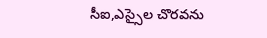సీఐ,ఎస్సైల చొరవను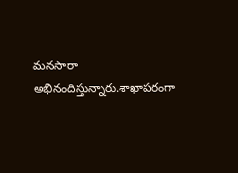మనసారా అభినందిస్తున్నారు.శాఖాపరంగా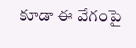కూడా ఈ వేగంపై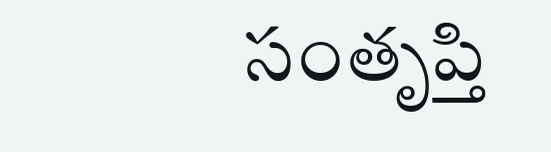సంతృప్తి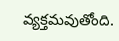వ్యక్తమవుతోంది.